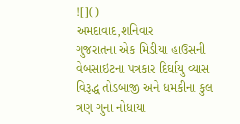![]()
અમદાવાદ,શનિવાર
ગુજરાતના એક મિડીયા હાઉસની વેબસાઇટના પત્રકાર દિર્ઘાયુ વ્યાસ વિરૂદ્ધ તોડબાજી અને ધમકીના કુલ ત્રણ ગુના નોધાયા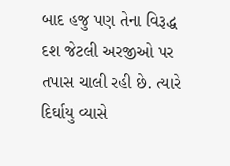બાદ હજુ પણ તેના વિરૂદ્ધ દશ જેટલી અરજીઓ પર તપાસ ચાલી રહી છે. ત્યારે દિર્ઘાયુ વ્યાસે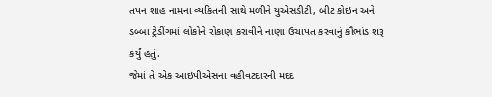તપન શાહ નામના વ્યકિતની સાથે મળીને યુએસડીટી, બીટ કોઇન અને ડબ્બા ટ્રેડીંગમાં લોકોને રોકાણ કરાવીને નાણા ઉચાપત કરવાનું કૌભાંડ શરૂ કર્યું હતું.
જેમાં તે એક આઇપીએસના વહીવટદારની મદદ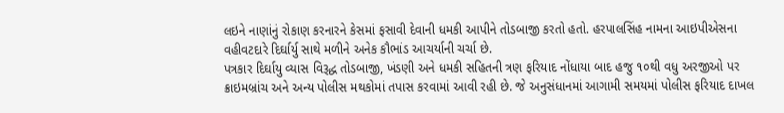લઇને નાણાંનું રોકાણ કરનારને કેસમાં ફસાવી દેવાની ધમકી આપીને તોડબાજી કરતો હતો. હરપાલસિંહ નામના આઇપીએસના વહીવટદારે દિર્ઘાર્યુ સાથે મળીને અનેક કૌભાંડ આચર્યાની ચર્ચા છે.
પત્રકાર દિર્ઘાયુ વ્યાસ વિરૂદ્ધ તોડબાજી, ખંડણી અને ધમકી સહિતની ત્રણ ફરિયાદ નોંધાયા બાદ હજુ ૧૦થી વધુ અરજીઓ પર ક્રાઇમબ્રાંચ અને અન્ય પોલીસ મથકોમાં તપાસ કરવામાં આવી રહી છે. જે અનુસંધાનમાં આગામી સમયમાં પોલીસ ફરિયાદ દાખલ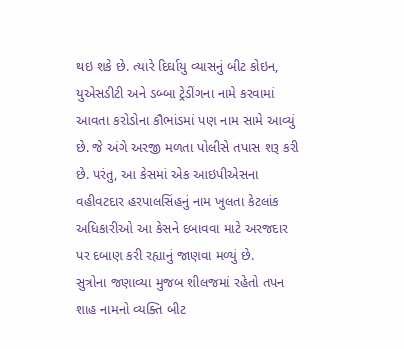થઇ શકે છે. ત્યારે દિર્ઘાયુ વ્યાસનું બીટ કોઇન, યુએસડીટી અને ડબ્બા ટ્રેડીંગના નામે કરવામાં આવતા કરોડોના કૌભાંડમાં પણ નામ સામે આવ્યું છે. જે અંગે અરજી મળતા પોલીસે તપાસ શરૂ કરી છે. પરંતુ, આ કેસમાં એક આઇપીએસના વહીવટદાર હરપાલસિંહનું નામ ખુલતા કેટલાંક અધિકારીઓ આ કેસને દબાવવા માટે અરજદાર પર દબાણ કરી રહ્યાનું જાણવા મળ્યું છે.
સુત્રોના જણાવ્યા મુજબ શીલજમાં રહેતો તપન શાહ નામનો વ્યક્તિ બીટ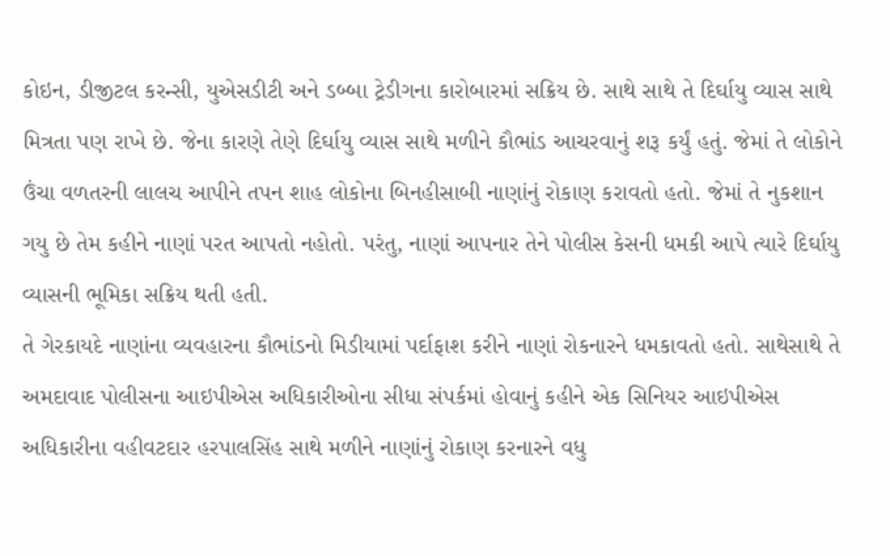કોઇન, ડીજીટલ કરન્સી, યુએસડીટી અને ડબ્બા ટ્રેડીગના કારોબારમાં સક્રિય છે. સાથે સાથે તે દિર્ઘાયુ વ્યાસ સાથે મિત્રતા પણ રાખે છે. જેના કારણે તેણે દિર્ઘાયુ વ્યાસ સાથે મળીને કૌભાંડ આચરવાનું શરૂ કર્યું હતું. જેમાં તે લોકોને ઉંચા વળતરની લાલચ આપીને તપન શાહ લોકોના બિનહીસાબી નાણાંનું રોકાણ કરાવતો હતો. જેમાં તે નુકશાન ગયુ છે તેમ કહીને નાણાં પરત આપતો નહોતો. પરંતુ, નાણાં આપનાર તેને પોલીસ કેસની ધમકી આપે ત્યારે દિર્ઘાયુ વ્યાસની ભૂમિકા સક્રિય થતી હતી.
તે ગેરકાયદે નાણાંના વ્યવહારના કૌભાંડનો મિડીયામાં પર્દાફાશ કરીને નાણાં રોકનારને ધમકાવતો હતો. સાથેસાથે તે અમદાવાદ પોલીસના આઇપીએસ અધિકારીઓના સીધા સંપર્કમાં હોવાનું કહીને એક સિનિયર આઇપીએસ અધિકારીના વહીવટદાર હરપાલસિંહ સાથે મળીને નાણાંનું રોકાણ કરનારને વધુ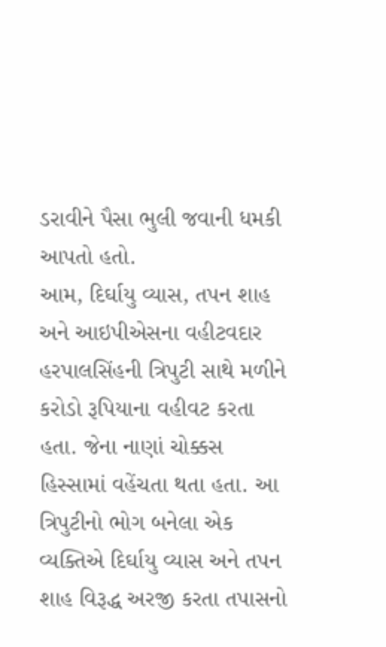ડરાવીને પૈસા ભુલી જવાની ધમકી આપતો હતો.
આમ, દિર્ઘાયુ વ્યાસ, તપન શાહ અને આઇપીએસના વહીટવદાર હરપાલસિંહની ત્રિપુટી સાથે મળીને કરોડો રૂપિયાના વહીવટ કરતા હતા. જેના નાણાં ચોક્કસ હિસ્સામાં વહેંચતા થતા હતા. આ ત્રિપુટીનો ભોગ બનેલા એક વ્યક્તિએ દિર્ઘાયુ વ્યાસ અને તપન શાહ વિરૂદ્ધ અરજી કરતા તપાસનો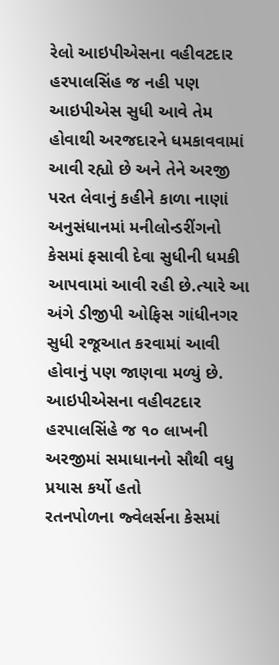રેલો આઇપીએસના વહીવટદાર હરપાલસિંહ જ નહી પણ આઇપીએસ સુધી આવે તેમ હોવાથી અરજદારને ધમકાવવામાં આવી રહ્યો છે અને તેને અરજી પરત લેવાનું કહીને કાળા નાણાં અનુસંધાનમાં મનીલોન્ડરીંગનો કેસમાં ફસાવી દેવા સુધીની ધમકી આપવામાં આવી રહી છે.ત્યારે આ અંગે ડીજીપી ઓફિસ ગાંધીનગર સુધી રજૂઆત કરવામાં આવી હોવાનું પણ જાણવા મળ્યું છે.
આઇપીએસના વહીવટદાર હરપાલસિંહે જ ૧૦ લાખની અરજીમાં સમાધાનનો સૌથી વધુ પ્રયાસ કર્યો હતો
રતનપોળના જ્વેલર્સના કેસમાં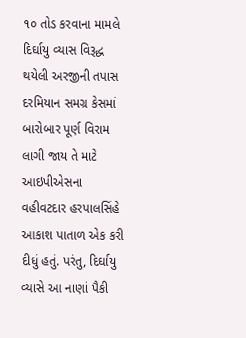૧૦ તોડ કરવાના મામલે દિર્ઘાયુ વ્યાસ વિરૂદ્ધ થયેલી અરજીની તપાસ દરમિયાન સમગ્ર કેસમાં બારોબાર પૂર્ણ વિરામ લાગી જાય તે માટે આઇપીએસના વહીવટદાર હરપાલસિંહે આકાશ પાતાળ એક કરી દીધું હતું. પરંતુ, દિર્ઘાયુ વ્યાસે આ નાણાં પૈકી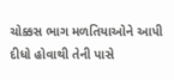ચોક્કસ ભાગ મળતિયાઓને આપી દીધો હોવાથી તેની પાસે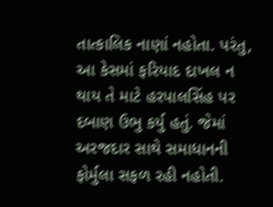તાત્કાલિક નાણાં નહોતા. પરંતુ, આ કેસમાં ફરિયાદ દાખલ ન થાય તે માટે હરપાલસિંહ પર દબાણ ઉભુ કર્યુ હતું. જેમાં અરજદાર સાથે સમાધાનની ફોર્મુલા સફળ રહી નહોતી.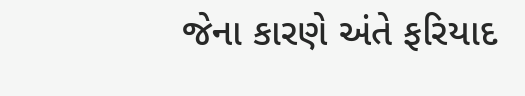જેના કારણે અંતે ફરિયાદ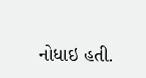નોધાઇ હતી.